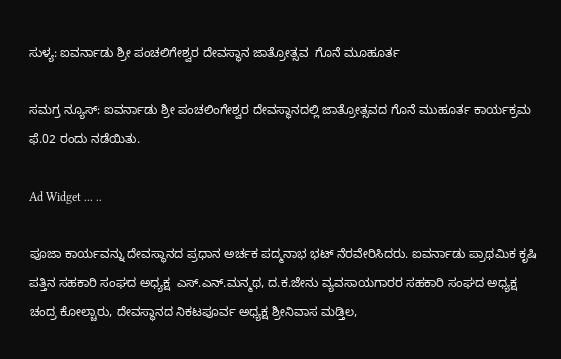ಸುಳ್ಯ: ಐವರ್ನಾಡು ಶ್ರೀ ಪಂಚಲಿಗೇಶ್ವರ ದೇವಸ್ಥಾನ ಜಾತ್ರೋತ್ಸವ  ಗೊನೆ ಮೂಹೂರ್ತ

ಸಮಗ್ರ ನ್ಯೂಸ್: ಐವರ್ನಾಡು ಶ್ರೀ ಪಂಚಲಿಂಗೇಶ್ವರ ದೇವಸ್ಥಾನದಲ್ಲಿ ಜಾತ್ರೋತ್ಸವದ ಗೊನೆ ಮುಹೂರ್ತ ಕಾರ್ಯಕ್ರಮ ಫೆ.02 ರಂದು ನಡೆಯಿತು.

Ad Widget ... ..

ಪೂಜಾ ಕಾರ್ಯವನ್ನು ದೇವಸ್ಥಾನದ ಪ್ರಧಾನ ಅರ್ಚಕ ಪದ್ಮನಾಭ ಭಟ್ ನೆರವೇರಿಸಿದರು. ಐವರ್ನಾಡು ಪ್ರಾಥಮಿಕ ಕೃಷಿ ಪತ್ತಿನ ಸಹಕಾರಿ ಸಂಘದ ಅಧ್ಯಕ್ಷ  ಎಸ್.ಎನ್.ಮನ್ಮಥ, ದ.ಕ.ಜೇನು ವ್ಯವಸಾಯಗಾರರ ಸಹಕಾರಿ ಸಂಘದ ಅಧ್ಯಕ್ಷ ಚಂದ್ರ ಕೋಲ್ಚಾರು, ದೇವಸ್ಥಾನದ ನಿಕಟಪೂರ್ವ ಅಧ್ಯಕ್ಷ ಶ್ರೀನಿವಾಸ ಮಡ್ತಿಲ,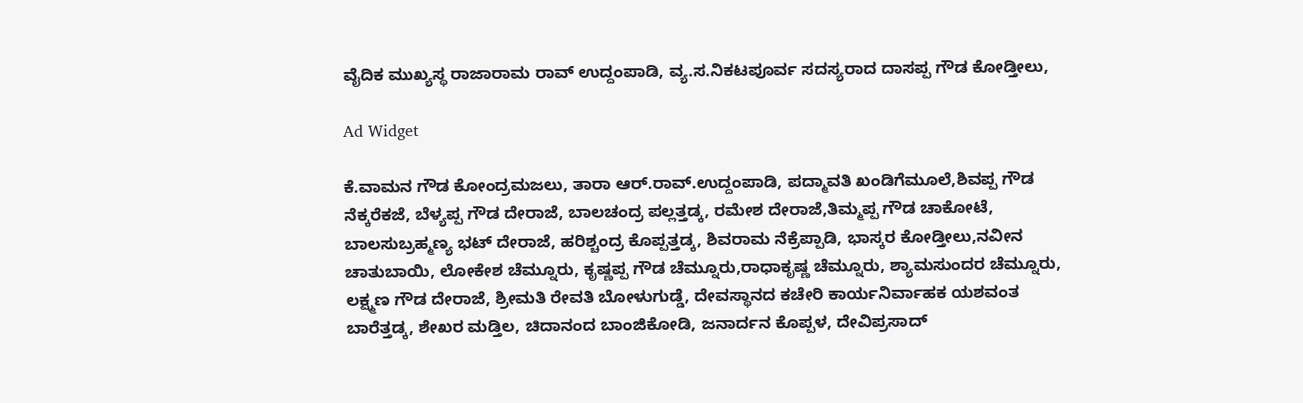ವೈದಿಕ ಮುಖ್ಯಸ್ಥ ರಾಜಾರಾಮ ರಾವ್ ಉದ್ದಂಪಾಡಿ, ವ್ಯ.ಸ.ನಿಕಟಪೂರ್ವ ಸದಸ್ಯರಾದ ದಾಸಪ್ಪ ಗೌಡ ಕೋಡ್ತೀಲು,

Ad Widget

ಕೆ.ವಾಮನ ಗೌಡ ಕೋಂದ್ರಮಜಲು, ತಾರಾ ಆ‌ರ್.ರಾವ್.ಉದ್ದಂಪಾಡಿ, ಪದ್ಮಾವತಿ ಖಂಡಿಗೆಮೂಲೆ,ಶಿವಪ್ಪ ಗೌಡ ನೆಕ್ಕರೆಕಜೆ, ಬೆಳ್ಯಪ್ಪ ಗೌಡ ದೇರಾಜೆ, ಬಾಲಚಂದ್ರ ಪಲ್ಲತ್ತಡ್ಕ, ರಮೇಶ ದೇರಾಜೆ,ತಿಮ್ಮಪ್ಪ ಗೌಡ ಚಾಕೋಟೆ, ಬಾಲಸುಬ್ರಹ್ಮಣ್ಯ ಭಟ್ ದೇರಾಜೆ, ಹರಿಶ್ಚಂದ್ರ ಕೊಪ್ಪತ್ತಡ್ಕ, ಶಿವರಾಮ ನೆಕ್ರೆಪ್ಪಾಡಿ, ಭಾಸ್ಕರ ಕೋಡ್ತೀಲು,ನವೀನ ಚಾತುಬಾಯಿ, ಲೋಕೇಶ ಚೆಮ್ನೂರು, ಕೃಷ್ಣಪ್ಪ ಗೌಡ ಚೆಮ್ನೂರು,ರಾಧಾಕೃಷ್ಣ ಚೆಮ್ನೂರು, ಶ್ಯಾಮಸುಂದರ ಚೆಮ್ನೂರು, ಲಕ್ಷ್ಮಣ ಗೌಡ ದೇರಾಜೆ, ಶ್ರೀಮತಿ ರೇವತಿ ಬೋಳುಗುಡ್ಡೆ, ದೇವಸ್ಥಾನದ ಕಚೇರಿ ಕಾರ್ಯನಿರ್ವಾಹಕ ಯಶವಂತ ಬಾರೆತ್ತಡ್ಕ, ಶೇಖರ ಮಡ್ತಿಲ, ಚಿದಾನಂದ ಬಾಂಜಿಕೋಡಿ, ಜನಾರ್ದನ ಕೊಪ್ಪಳ, ದೇವಿಪ್ರಸಾದ್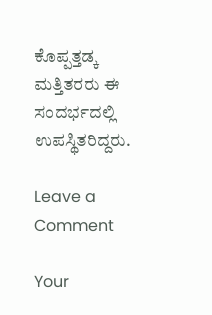ಕೊಪ್ಪತ್ತಡ್ಕ ಮತ್ತಿತರರು ಈ ಸಂದರ್ಭದಲ್ಲಿ ಉಪಸ್ಥಿತರಿದ್ದರು.

Leave a Comment

Your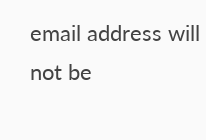email address will not be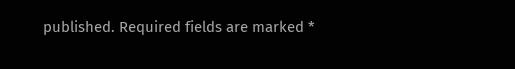published. Required fields are marked *